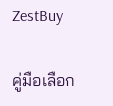ZestBuy

คู่มือเลือก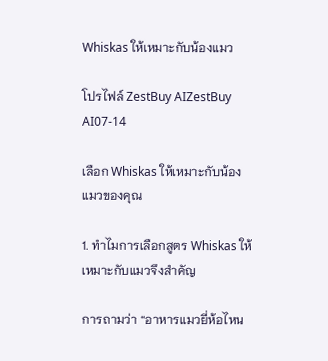Whiskas ให้เหมาะกับน้องแมว

โปรไฟล์ ZestBuy AIZestBuy AI07-14

เลือก Whiskas ให้เหมาะกับน้องแมวของคุณ

1. ทำไมการเลือกสูตร Whiskas ให้เหมาะกับแมวจึงสำคัญ

การถามว่า “อาหารแมวยี่ห้อไหน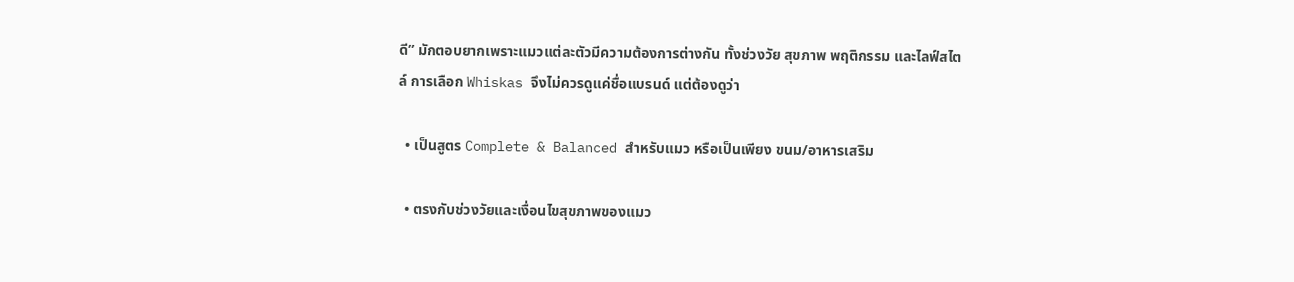ดี” มักตอบยากเพราะแมวแต่ละตัวมีความต้องการต่างกัน ทั้งช่วงวัย สุขภาพ พฤติกรรม และไลฟ์สไตล์ การเลือก Whiskas จึงไม่ควรดูแค่ชื่อแบรนด์ แต่ต้องดูว่า

  • เป็นสูตร Complete & Balanced สำหรับแมว หรือเป็นเพียง ขนม/อาหารเสริม

  • ตรงกับช่วงวัยและเงื่อนไขสุขภาพของแมว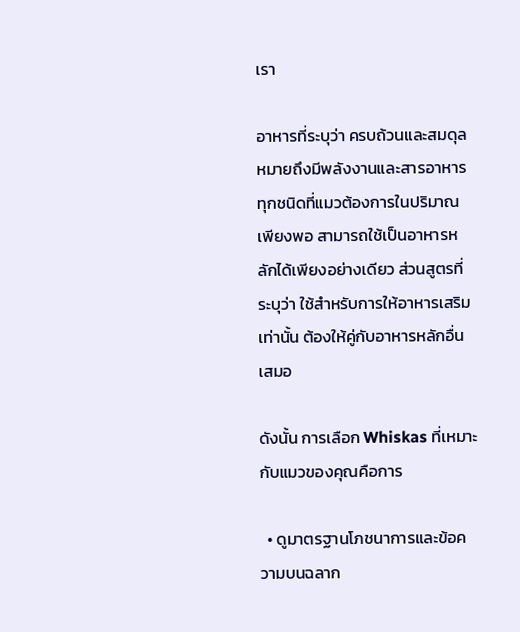เรา

อาหารที่ระบุว่า ครบถ้วนและสมดุล หมายถึงมีพลังงานและสารอาหารทุกชนิดที่แมวต้องการในปริมาณเพียงพอ สามารถใช้เป็นอาหารหลักได้เพียงอย่างเดียว ส่วนสูตรที่ระบุว่า ใช้สำหรับการให้อาหารเสริมเท่านั้น ต้องให้คู่กับอาหารหลักอื่นเสมอ

ดังนั้น การเลือก Whiskas ที่เหมาะกับแมวของคุณคือการ

  • ดูมาตรฐานโภชนาการและข้อความบนฉลาก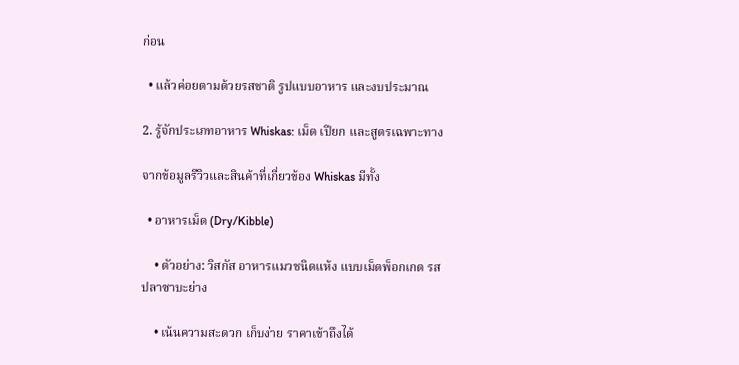ก่อน

  • แล้วค่อยตามด้วยรสชาติ รูปแบบอาหาร และงบประมาณ

2. รู้จักประเภทอาหาร Whiskas: เม็ด เปียก และสูตรเฉพาะทาง

จากข้อมูลรีวิวและสินค้าที่เกี่ยวข้อง Whiskas มีทั้ง

  • อาหารเม็ด (Dry/Kibble)

    • ตัวอย่าง: วิสกัส อาหารแมวชนิดแห้ง แบบเม็ดพ็อกเกต รสปลาซาบะย่าง

    • เน้นความสะดวก เก็บง่าย ราคาเข้าถึงได้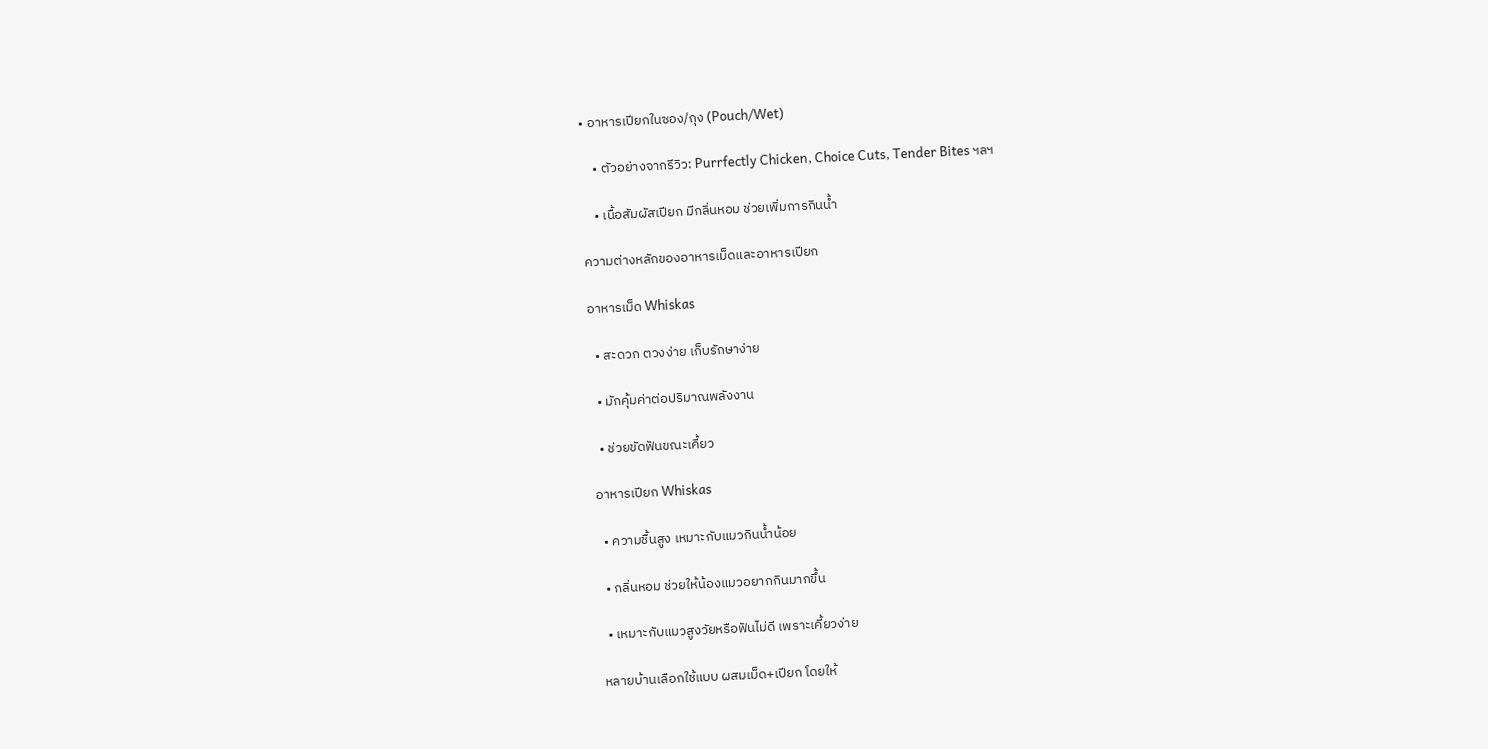• อาหารเปียกในซอง/ถุง (Pouch/Wet)

    • ตัวอย่างจากรีวิว: Purrfectly Chicken, Choice Cuts, Tender Bites ฯลฯ

    • เนื้อสัมผัสเปียก มีกลิ่นหอม ช่วยเพิ่มการกินน้ำ

ความต่างหลักของอาหารเม็ดและอาหารเปียก

อาหารเม็ด Whiskas

  • สะดวก ตวงง่าย เก็บรักษาง่าย

  • มักคุ้มค่าต่อปริมาณพลังงาน

  • ช่วยขัดฟันขณะเคี้ยว

อาหารเปียก Whiskas

  • ความชื้นสูง เหมาะกับแมวกินน้ำน้อย

  • กลิ่นหอม ช่วยให้น้องแมวอยากกินมากขึ้น

  • เหมาะกับแมวสูงวัยหรือฟันไม่ดี เพราะเคี้ยวง่าย

หลายบ้านเลือกใช้แบบ ผสมเม็ด+เปียก โดยให้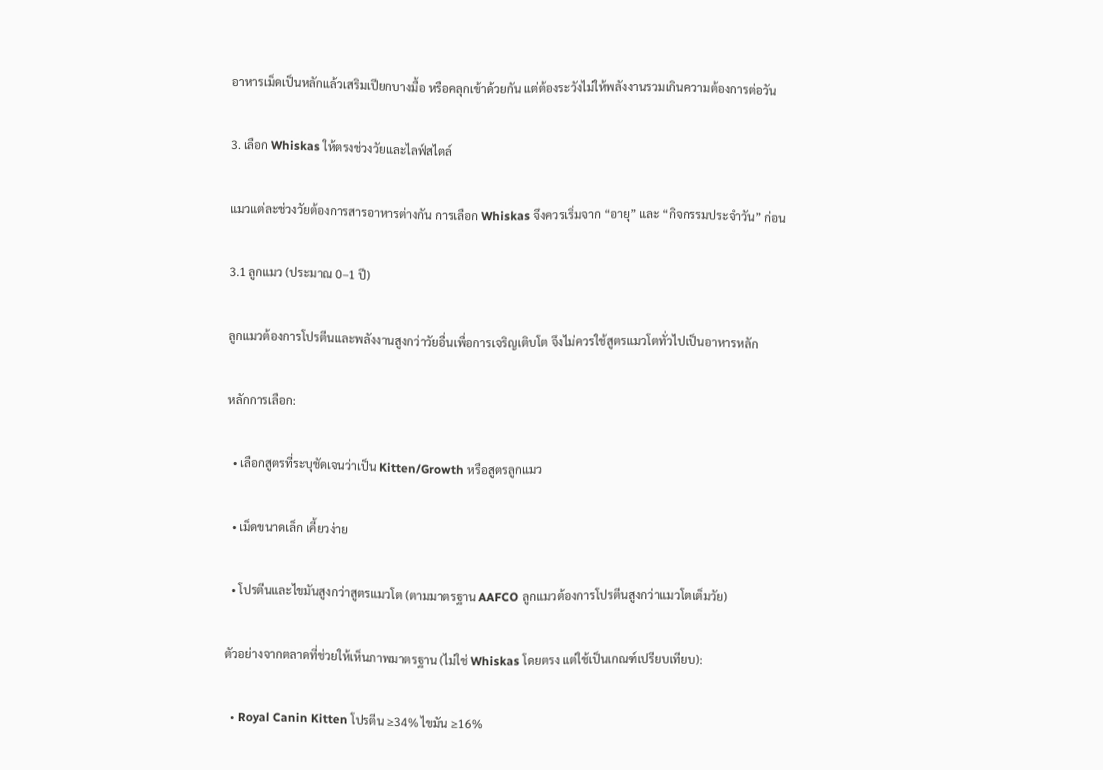อาหารเม็ดเป็นหลักแล้วเสริมเปียกบางมื้อ หรือคลุกเข้าด้วยกัน แต่ต้องระวังไม่ให้พลังงานรวมเกินความต้องการต่อวัน

3. เลือก Whiskas ให้ตรงช่วงวัยและไลฟ์สไตล์

แมวแต่ละช่วงวัยต้องการสารอาหารต่างกัน การเลือก Whiskas จึงควรเริ่มจาก “อายุ” และ “กิจกรรมประจำวัน” ก่อน

3.1 ลูกแมว (ประมาณ 0–1 ปี)

ลูกแมวต้องการโปรตีนและพลังงานสูงกว่าวัยอื่นเพื่อการเจริญเติบโต จึงไม่ควรใช้สูตรแมวโตทั่วไปเป็นอาหารหลัก

หลักการเลือก:

  • เลือกสูตรที่ระบุชัดเจนว่าเป็น Kitten/Growth หรือสูตรลูกแมว

  • เม็ดขนาดเล็ก เคี้ยวง่าย

  • โปรตีนและไขมันสูงกว่าสูตรแมวโต (ตามมาตรฐาน AAFCO ลูกแมวต้องการโปรตีนสูงกว่าแมวโตเต็มวัย)

ตัวอย่างจากตลาดที่ช่วยให้เห็นภาพมาตรฐาน (ไม่ใช่ Whiskas โดยตรง แต่ใช้เป็นเกณฑ์เปรียบเทียบ):

  • Royal Canin Kitten โปรตีน ≥34% ไขมัน ≥16%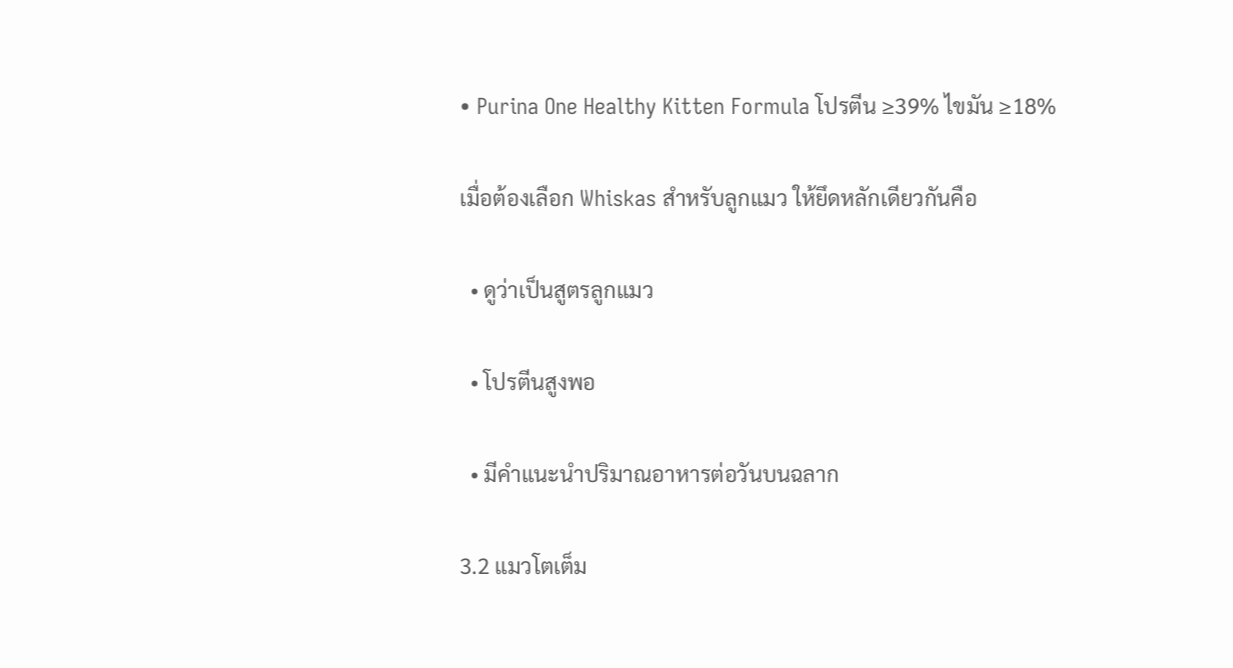• Purina One Healthy Kitten Formula โปรตีน ≥39% ไขมัน ≥18%

เมื่อต้องเลือก Whiskas สำหรับลูกแมว ให้ยึดหลักเดียวกันคือ

  • ดูว่าเป็นสูตรลูกแมว

  • โปรตีนสูงพอ

  • มีคำแนะนำปริมาณอาหารต่อวันบนฉลาก

3.2 แมวโตเต็ม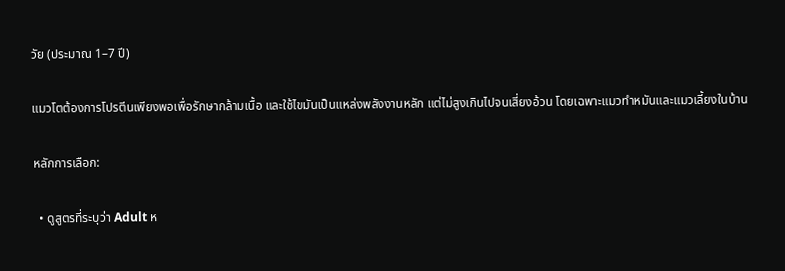วัย (ประมาณ 1–7 ปี)

แมวโตต้องการโปรตีนเพียงพอเพื่อรักษากล้ามเนื้อ และใช้ไขมันเป็นแหล่งพลังงานหลัก แต่ไม่สูงเกินไปจนเสี่ยงอ้วน โดยเฉพาะแมวทำหมันและแมวเลี้ยงในบ้าน

หลักการเลือก:

  • ดูสูตรที่ระบุว่า Adult ห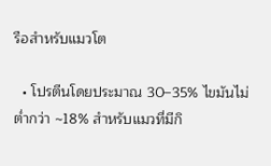รือสำหรับแมวโต

  • โปรตีนโดยประมาณ 30–35% ไขมันไม่ต่ำกว่า ~18% สำหรับแมวที่มีกิ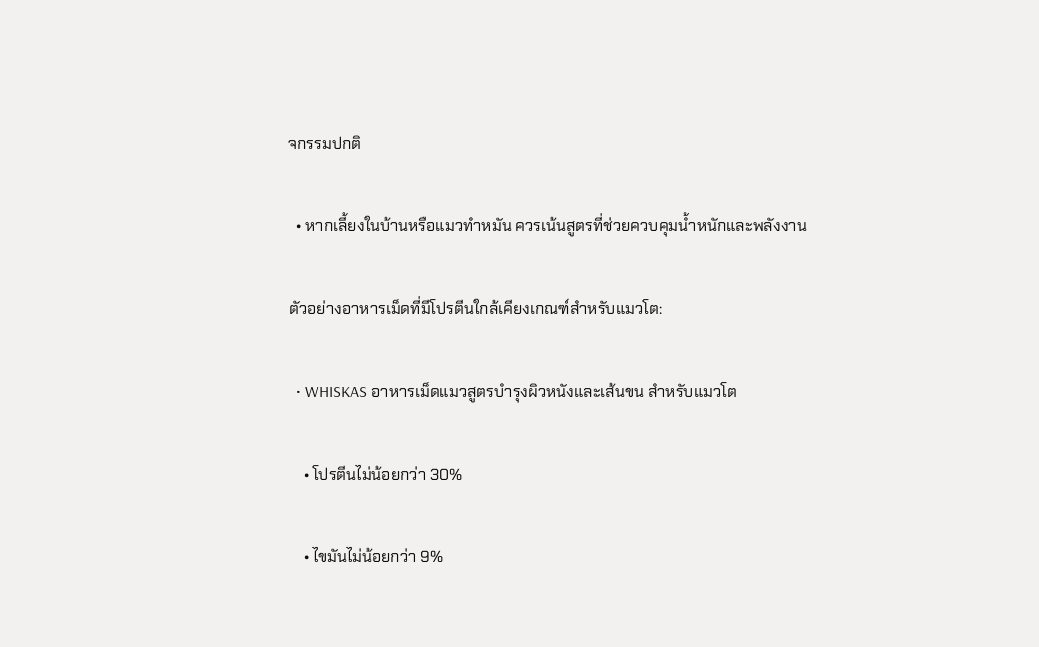จกรรมปกติ

  • หากเลี้ยงในบ้านหรือแมวทำหมัน ควรเน้นสูตรที่ช่วยควบคุมน้ำหนักและพลังงาน

ตัวอย่างอาหารเม็ดที่มีโปรตีนใกล้เคียงเกณฑ์สำหรับแมวโต:

  • WHISKAS อาหารเม็ดแมวสูตรบำรุงผิวหนังและเส้นขน สำหรับแมวโต

    • โปรตีนไม่น้อยกว่า 30%

    • ไขมันไม่น้อยกว่า 9%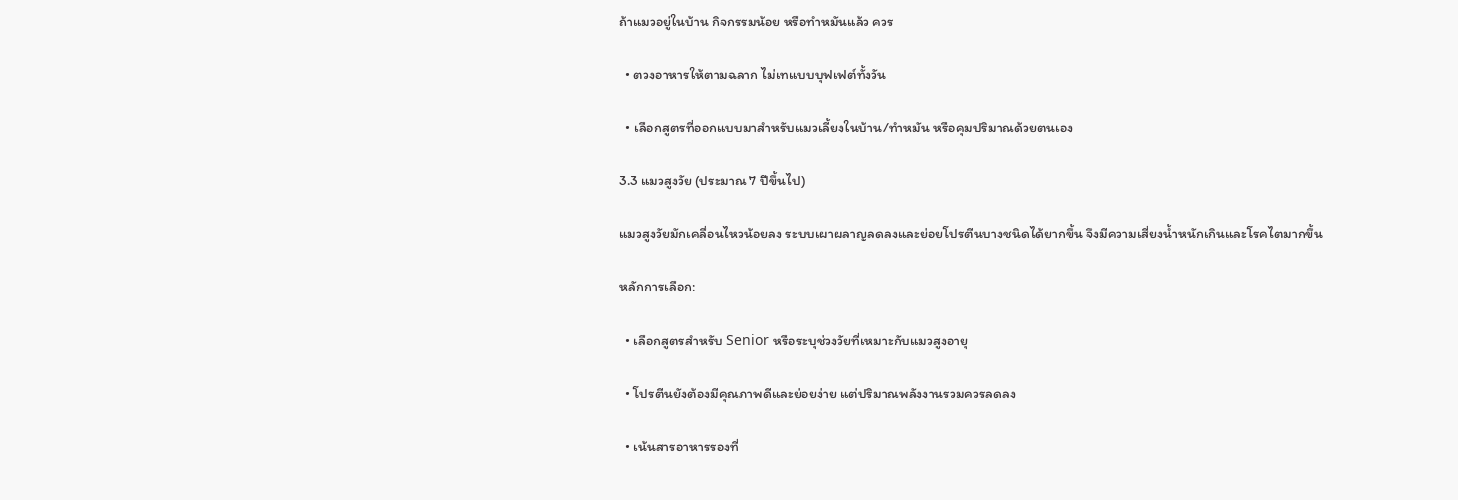ถ้าแมวอยู่ในบ้าน กิจกรรมน้อย หรือทำหมันแล้ว ควร

  • ตวงอาหารให้ตามฉลาก ไม่เทแบบบุฟเฟต์ทั้งวัน

  • เลือกสูตรที่ออกแบบมาสำหรับแมวเลี้ยงในบ้าน/ทำหมัน หรือคุมปริมาณด้วยตนเอง

3.3 แมวสูงวัย (ประมาณ 7 ปีขึ้นไป)

แมวสูงวัยมักเคลื่อนไหวน้อยลง ระบบเผาผลาญลดลงและย่อยโปรตีนบางชนิดได้ยากขึ้น จึงมีความเสี่ยงน้ำหนักเกินและโรคไตมากขึ้น

หลักการเลือก:

  • เลือกสูตรสำหรับ Senior หรือระบุช่วงวัยที่เหมาะกับแมวสูงอายุ

  • โปรตีนยังต้องมีคุณภาพดีและย่อยง่าย แต่ปริมาณพลังงานรวมควรลดลง

  • เน้นสารอาหารรองที่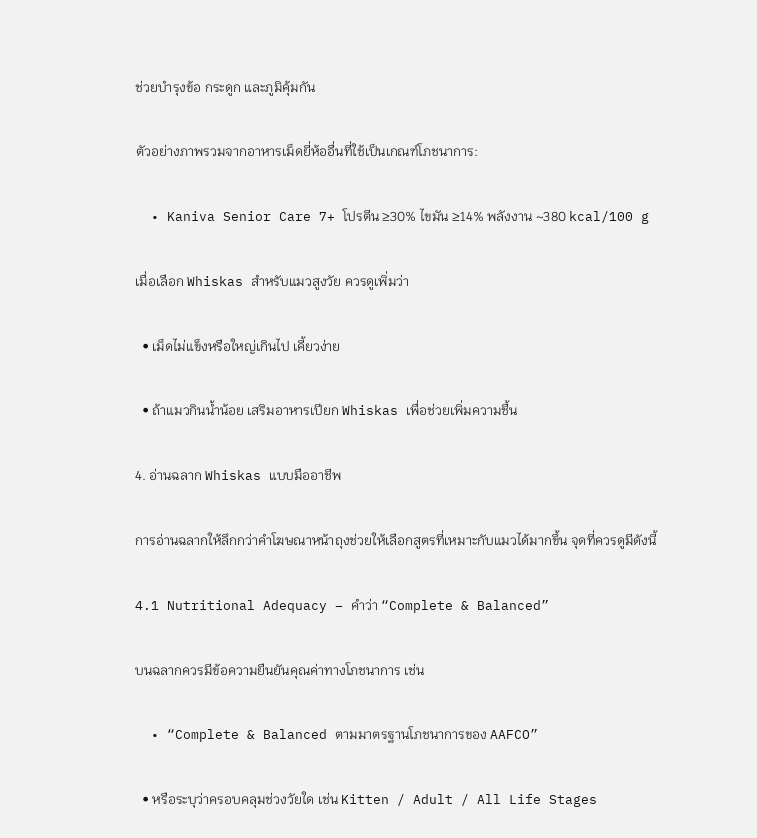ช่วยบำรุงข้อ กระดูก และภูมิคุ้มกัน

ตัวอย่างภาพรวมจากอาหารเม็ดยี่ห้ออื่นที่ใช้เป็นเกณฑ์โภชนาการ:

  • Kaniva Senior Care 7+ โปรตีน ≥30% ไขมัน ≥14% พลังงาน ~380 kcal/100 g

เมื่อเลือก Whiskas สำหรับแมวสูงวัย ควรดูเพิ่มว่า

  • เม็ดไม่แข็งหรือใหญ่เกินไป เคี้ยวง่าย

  • ถ้าแมวกินน้ำน้อย เสริมอาหารเปียก Whiskas เพื่อช่วยเพิ่มความชื้น

4. อ่านฉลาก Whiskas แบบมืออาชีพ

การอ่านฉลากให้ลึกกว่าคำโฆษณาหน้าถุงช่วยให้เลือกสูตรที่เหมาะกับแมวได้มากขึ้น จุดที่ควรดูมีดังนี้

4.1 Nutritional Adequacy – คำว่า “Complete & Balanced”

บนฉลากควรมีข้อความยืนยันคุณค่าทางโภชนาการ เช่น

  • “Complete & Balanced ตามมาตรฐานโภชนาการของ AAFCO”

  • หรือระบุว่าครอบคลุมช่วงวัยใด เช่น Kitten / Adult / All Life Stages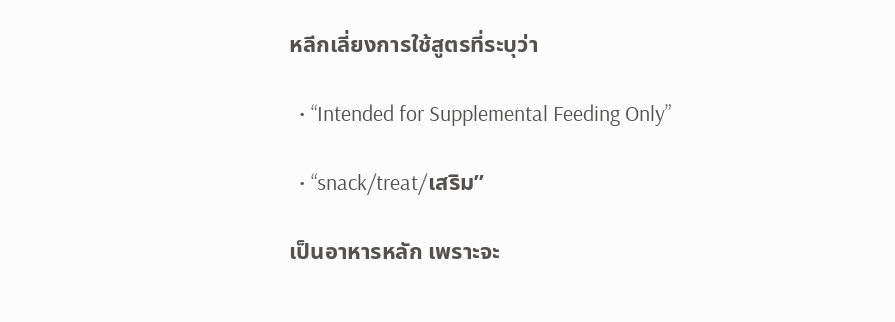หลีกเลี่ยงการใช้สูตรที่ระบุว่า

  • “Intended for Supplemental Feeding Only”

  • “snack/treat/เสริม”

เป็นอาหารหลัก เพราะจะ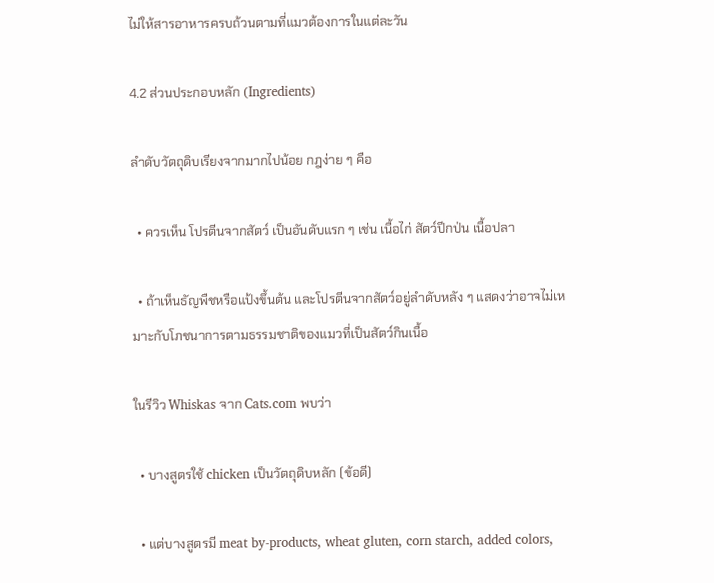ไม่ให้สารอาหารครบถ้วนตามที่แมวต้องการในแต่ละวัน

4.2 ส่วนประกอบหลัก (Ingredients)

ลำดับวัตถุดิบเรียงจากมากไปน้อย กฎง่าย ๆ คือ

  • ควรเห็น โปรตีนจากสัตว์ เป็นอันดับแรก ๆ เช่น เนื้อไก่ สัตว์ปีกป่น เนื้อปลา

  • ถ้าเห็นธัญพืชหรือแป้งขึ้นต้น และโปรตีนจากสัตว์อยู่ลำดับหลัง ๆ แสดงว่าอาจไม่เหมาะกับโภชนาการตามธรรมชาติของแมวที่เป็นสัตว์กินเนื้อ

ในรีวิว Whiskas จาก Cats.com พบว่า

  • บางสูตรใช้ chicken เป็นวัตถุดิบหลัก (ข้อดี)

  • แต่บางสูตรมี meat by-products, wheat gluten, corn starch, added colors,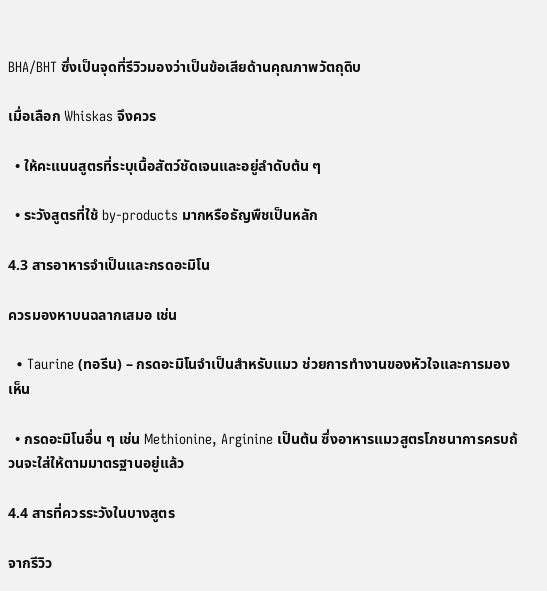BHA/BHT ซึ่งเป็นจุดที่รีวิวมองว่าเป็นข้อเสียด้านคุณภาพวัตถุดิบ

เมื่อเลือก Whiskas จึงควร

  • ให้คะแนนสูตรที่ระบุเนื้อสัตว์ชัดเจนและอยู่ลำดับต้น ๆ

  • ระวังสูตรที่ใช้ by-products มากหรือธัญพืชเป็นหลัก

4.3 สารอาหารจำเป็นและกรดอะมิโน

ควรมองหาบนฉลากเสมอ เช่น

  • Taurine (ทอรีน) – กรดอะมิโนจำเป็นสำหรับแมว ช่วยการทำงานของหัวใจและการมองเห็น

  • กรดอะมิโนอื่น ๆ เช่น Methionine, Arginine เป็นต้น ซึ่งอาหารแมวสูตรโภชนาการครบถ้วนจะใส่ให้ตามมาตรฐานอยู่แล้ว

4.4 สารที่ควรระวังในบางสูตร

จากรีวิว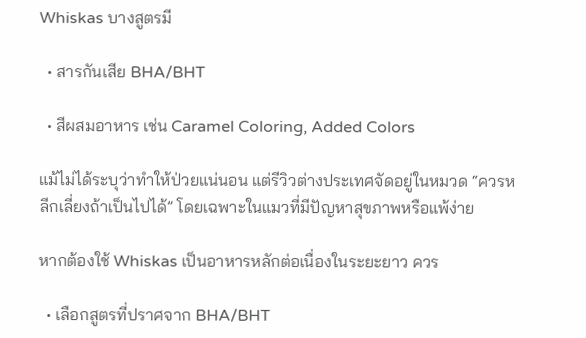Whiskas บางสูตรมี

  • สารกันเสีย BHA/BHT

  • สีผสมอาหาร เช่น Caramel Coloring, Added Colors

แม้ไม่ได้ระบุว่าทำให้ป่วยแน่นอน แต่รีวิวต่างประเทศจัดอยู่ในหมวด “ควรหลีกเลี่ยงถ้าเป็นไปได้” โดยเฉพาะในแมวที่มีปัญหาสุขภาพหรือแพ้ง่าย

หากต้องใช้ Whiskas เป็นอาหารหลักต่อเนื่องในระยะยาว ควร

  • เลือกสูตรที่ปราศจาก BHA/BHT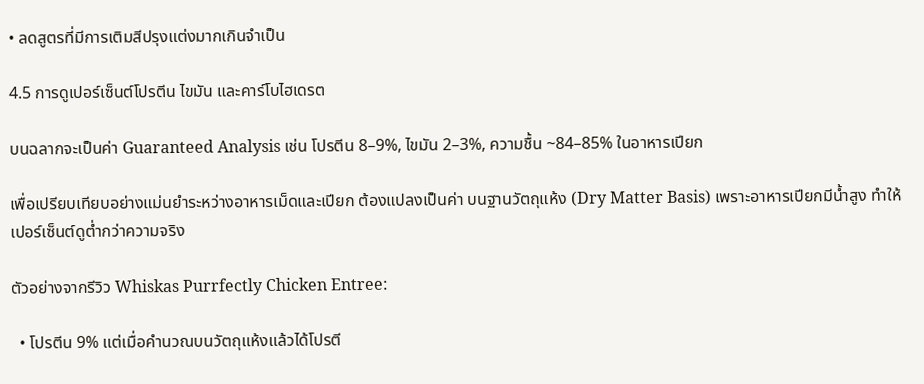• ลดสูตรที่มีการเติมสีปรุงแต่งมากเกินจำเป็น

4.5 การดูเปอร์เซ็นต์โปรตีน ไขมัน และคาร์โบไฮเดรต

บนฉลากจะเป็นค่า Guaranteed Analysis เช่น โปรตีน 8–9%, ไขมัน 2–3%, ความชื้น ~84–85% ในอาหารเปียก

เพื่อเปรียบเทียบอย่างแม่นยำระหว่างอาหารเม็ดและเปียก ต้องแปลงเป็นค่า บนฐานวัตถุแห้ง (Dry Matter Basis) เพราะอาหารเปียกมีน้ำสูง ทำให้เปอร์เซ็นต์ดูต่ำกว่าความจริง

ตัวอย่างจากรีวิว Whiskas Purrfectly Chicken Entree:

  • โปรตีน 9% แต่เมื่อคำนวณบนวัตถุแห้งแล้วได้โปรตี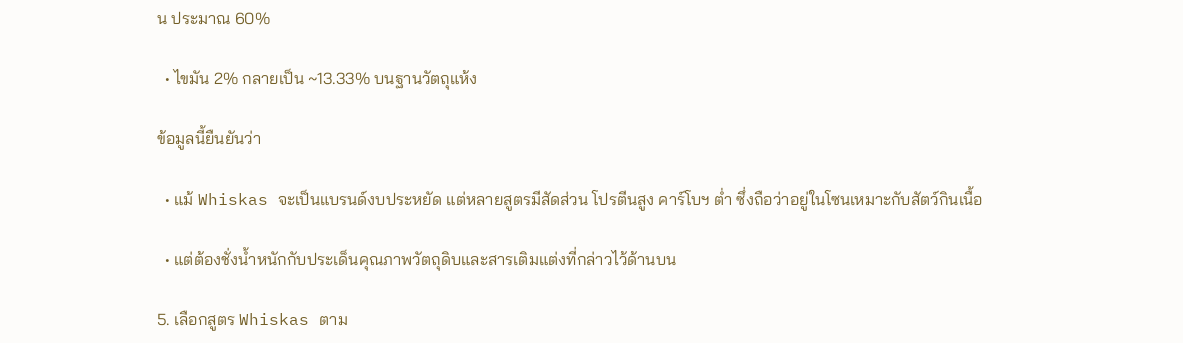น ประมาณ 60%

  • ไขมัน 2% กลายเป็น ~13.33% บนฐานวัตถุแห้ง

ข้อมูลนี้ยืนยันว่า

  • แม้ Whiskas จะเป็นแบรนด์งบประหยัด แต่หลายสูตรมีสัดส่วน โปรตีนสูง คาร์โบฯ ต่ำ ซึ่งถือว่าอยู่ในโซนเหมาะกับสัตว์กินเนื้อ

  • แต่ต้องชั่งน้ำหนักกับประเด็นคุณภาพวัตถุดิบและสารเติมแต่งที่กล่าวไว้ด้านบน

5. เลือกสูตร Whiskas ตาม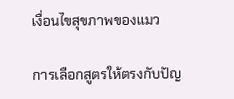เงื่อนไขสุขภาพของแมว

การเลือกสูตรให้ตรงกับปัญ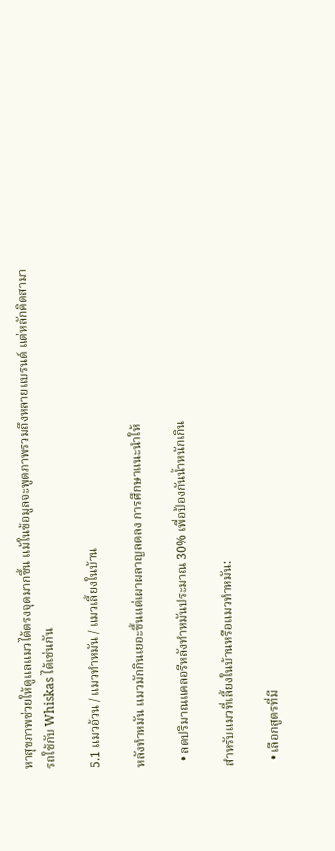หาสุขภาพช่วยให้ดูแลแมวได้ตรงจุดมากขึ้น แม้ในข้อมูลจะพูดภาพรวมถึงหลายแบรนด์ แต่หลักคิดสามารถใช้กับ Whiskas ได้เช่นกัน

5.1 แมวอ้วน / แมวทำหมัน / แมวเลี้ยงในบ้าน

หลังทำหมัน แมวมักกินเยอะขึ้นแต่เผาผลาญลดลง การศึกษาแนะนำให้

  • ลดปริมาณแคลอรีหลังทำหมันประมาณ 30% เพื่อป้องกันน้ำหนักเกิน

สำหรับแมวที่เลี้ยงในบ้านหรือแมวทำหมัน:

  • เลือกสูตรที่มี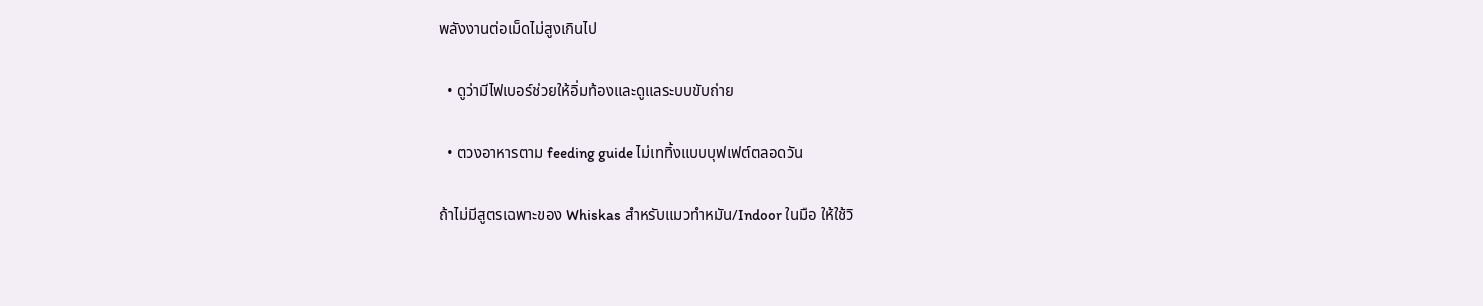พลังงานต่อเม็ดไม่สูงเกินไป

  • ดูว่ามีไฟเบอร์ช่วยให้อิ่มท้องและดูแลระบบขับถ่าย

  • ตวงอาหารตาม feeding guide ไม่เททิ้งแบบบุฟเฟต์ตลอดวัน

ถ้าไม่มีสูตรเฉพาะของ Whiskas สำหรับแมวทำหมัน/Indoor ในมือ ให้ใช้วิ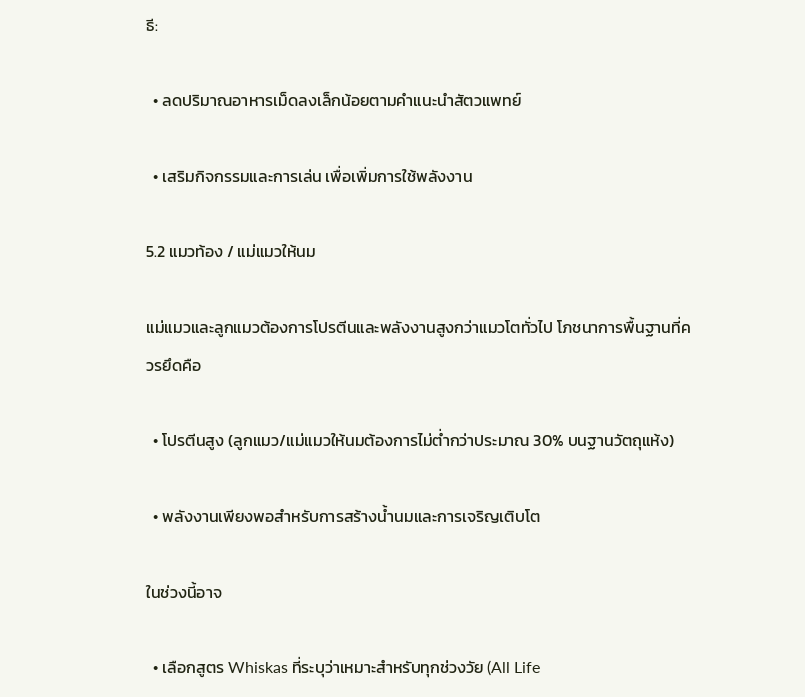ธี:

  • ลดปริมาณอาหารเม็ดลงเล็กน้อยตามคำแนะนำสัตวแพทย์

  • เสริมกิจกรรมและการเล่น เพื่อเพิ่มการใช้พลังงาน

5.2 แมวท้อง / แม่แมวให้นม

แม่แมวและลูกแมวต้องการโปรตีนและพลังงานสูงกว่าแมวโตทั่วไป โภชนาการพื้นฐานที่ควรยึดคือ

  • โปรตีนสูง (ลูกแมว/แม่แมวให้นมต้องการไม่ต่ำกว่าประมาณ 30% บนฐานวัตถุแห้ง)

  • พลังงานเพียงพอสำหรับการสร้างน้ำนมและการเจริญเติบโต

ในช่วงนี้อาจ

  • เลือกสูตร Whiskas ที่ระบุว่าเหมาะสำหรับทุกช่วงวัย (All Life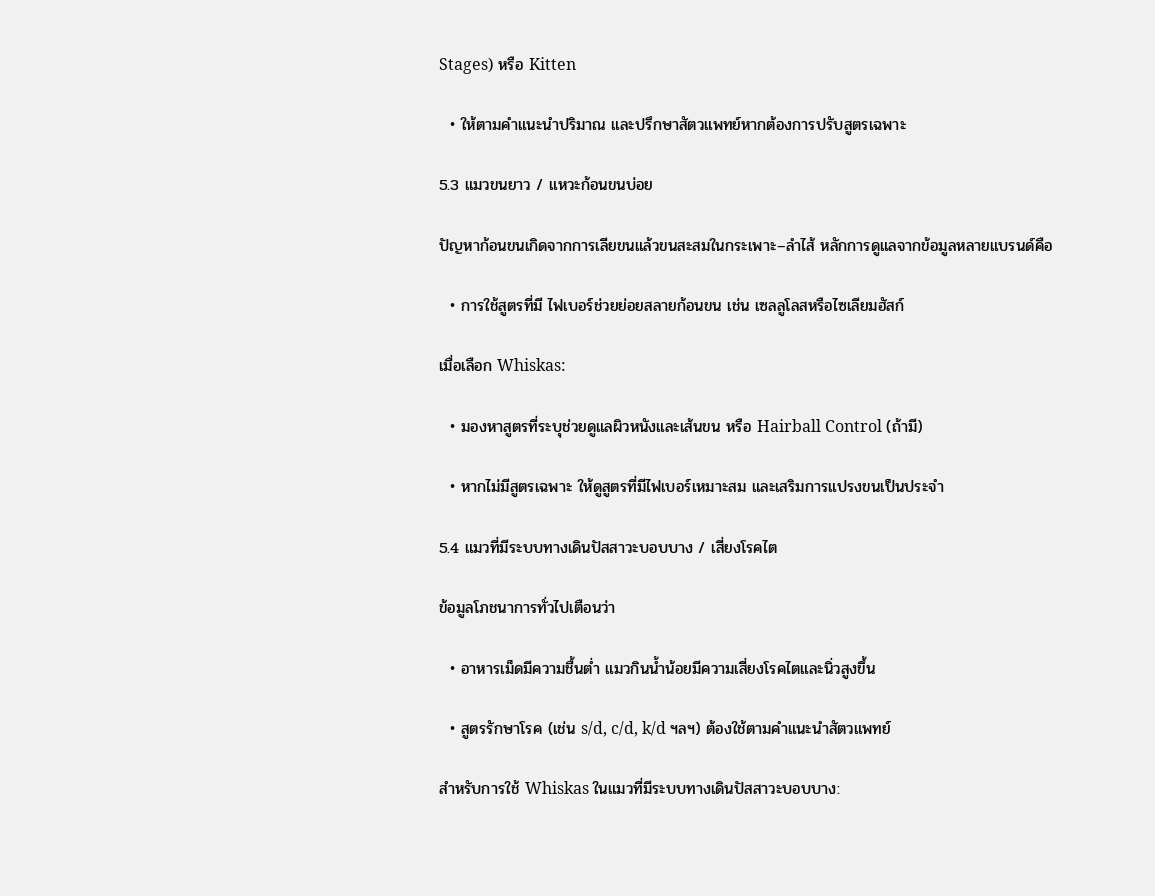Stages) หรือ Kitten

  • ให้ตามคำแนะนำปริมาณ และปรึกษาสัตวแพทย์หากต้องการปรับสูตรเฉพาะ

5.3 แมวขนยาว / แหวะก้อนขนบ่อย

ปัญหาก้อนขนเกิดจากการเลียขนแล้วขนสะสมในกระเพาะ–ลำไส้ หลักการดูแลจากข้อมูลหลายแบรนด์คือ

  • การใช้สูตรที่มี ไฟเบอร์ช่วยย่อยสลายก้อนขน เช่น เซลลูโลสหรือไซเลียมฮัสก์

เมื่อเลือก Whiskas:

  • มองหาสูตรที่ระบุช่วยดูแลผิวหนังและเส้นขน หรือ Hairball Control (ถ้ามี)

  • หากไม่มีสูตรเฉพาะ ให้ดูสูตรที่มีไฟเบอร์เหมาะสม และเสริมการแปรงขนเป็นประจำ

5.4 แมวที่มีระบบทางเดินปัสสาวะบอบบาง / เสี่ยงโรคไต

ข้อมูลโภชนาการทั่วไปเตือนว่า

  • อาหารเม็ดมีความชื้นต่ำ แมวกินน้ำน้อยมีความเสี่ยงโรคไตและนิ่วสูงขึ้น

  • สูตรรักษาโรค (เช่น s/d, c/d, k/d ฯลฯ) ต้องใช้ตามคำแนะนำสัตวแพทย์

สำหรับการใช้ Whiskas ในแมวที่มีระบบทางเดินปัสสาวะบอบบาง: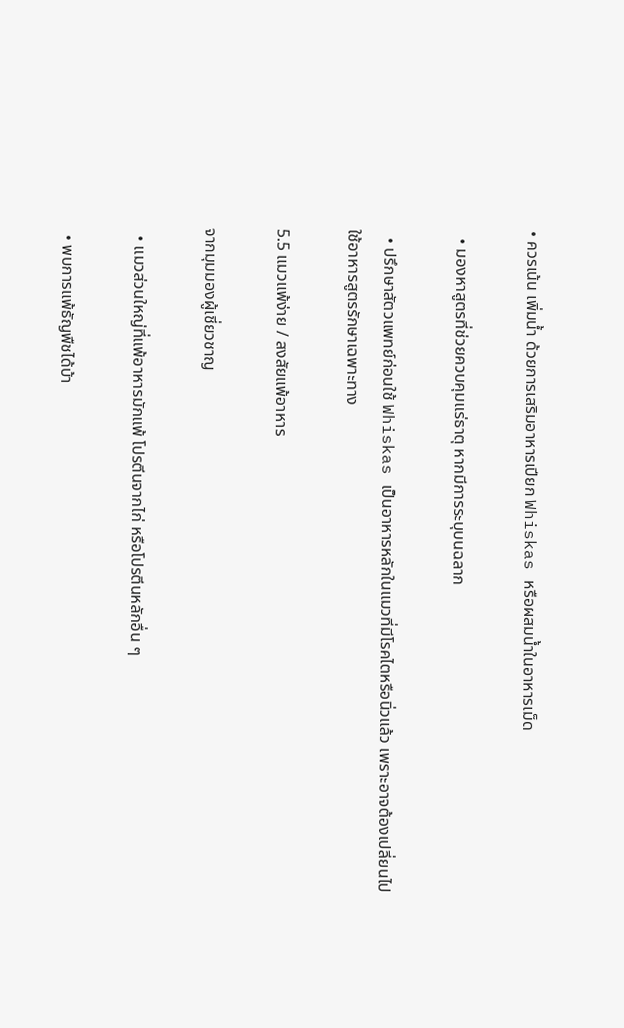• ควรเน้น เพิ่มน้ำ ด้วยการเสริมอาหารเปียก Whiskas หรือผสมน้ำในอาหารเม็ด

  • มองหาสูตรที่ช่วยควบคุมแร่ธาตุ หากมีการระบุบนฉลาก

  • ปรึกษาสัตวแพทย์ก่อนใช้ Whiskas เป็นอาหารหลักในแมวที่มีโรคไตหรือนิ่วแล้ว เพราะอาจต้องเปลี่ยนไปใช้อาหารสูตรรักษาเฉพาะทาง

5.5 แมวแพ้ง่าย / สงสัยแพ้อาหาร

จากมุมมองผู้เชี่ยวชาญ

  • แมวส่วนใหญ่ที่แพ้อาหารมักแพ้ โปรตีนจากไก่ หรือโปรตีนหลักอื่น ๆ

  • พบการแพ้ธัญพืชได้บ้า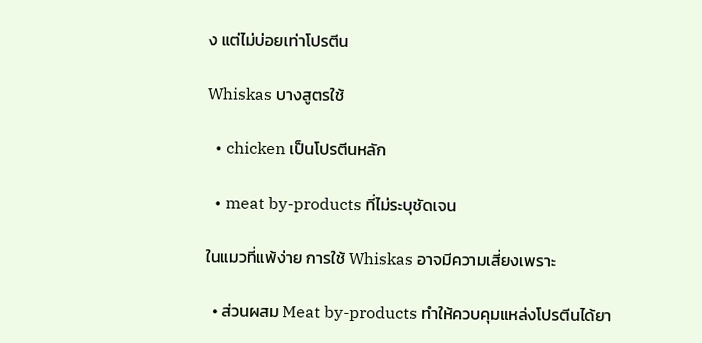ง แต่ไม่บ่อยเท่าโปรตีน

Whiskas บางสูตรใช้

  • chicken เป็นโปรตีนหลัก

  • meat by-products ที่ไม่ระบุชัดเจน

ในแมวที่แพ้ง่าย การใช้ Whiskas อาจมีความเสี่ยงเพราะ

  • ส่วนผสม Meat by-products ทำให้ควบคุมแหล่งโปรตีนได้ยา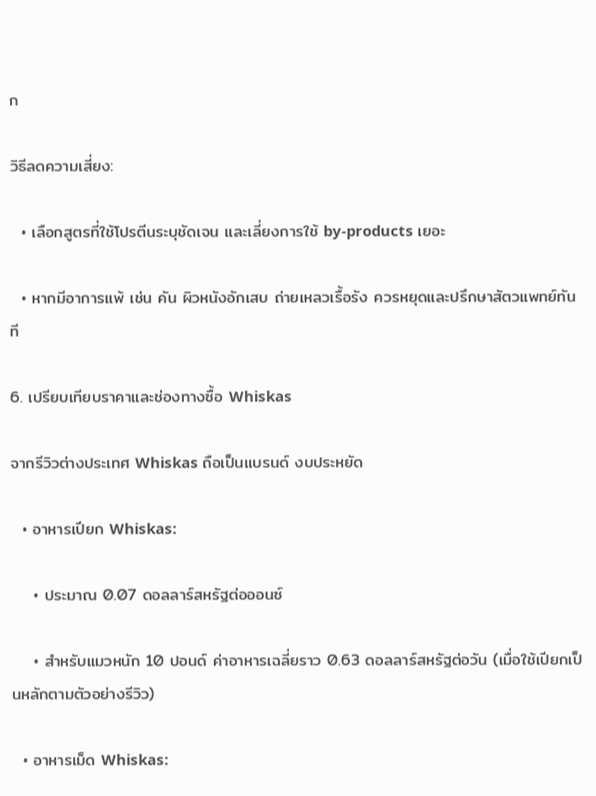ก

วิธีลดความเสี่ยง:

  • เลือกสูตรที่ใช้โปรตีนระบุชัดเจน และเลี่ยงการใช้ by-products เยอะ

  • หากมีอาการแพ้ เช่น คัน ผิวหนังอักเสบ ถ่ายเหลวเรื้อรัง ควรหยุดและปรึกษาสัตวแพทย์ทันที

6. เปรียบเทียบราคาและช่องทางซื้อ Whiskas

จากรีวิวต่างประเทศ Whiskas ถือเป็นแบรนด์ งบประหยัด

  • อาหารเปียก Whiskas:

    • ประมาณ 0.07 ดอลลาร์สหรัฐต่อออนซ์

    • สำหรับแมวหนัก 10 ปอนด์ ค่าอาหารเฉลี่ยราว 0.63 ดอลลาร์สหรัฐต่อวัน (เมื่อใช้เปียกเป็นหลักตามตัวอย่างรีวิว)

  • อาหารเม็ด Whiskas: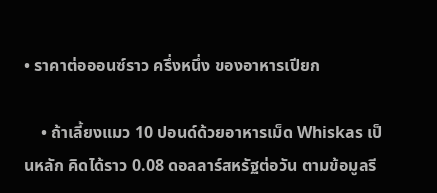• ราคาต่อออนซ์ราว ครึ่งหนึ่ง ของอาหารเปียก

    • ถ้าเลี้ยงแมว 10 ปอนด์ด้วยอาหารเม็ด Whiskas เป็นหลัก คิดได้ราว 0.08 ดอลลาร์สหรัฐต่อวัน ตามข้อมูลรี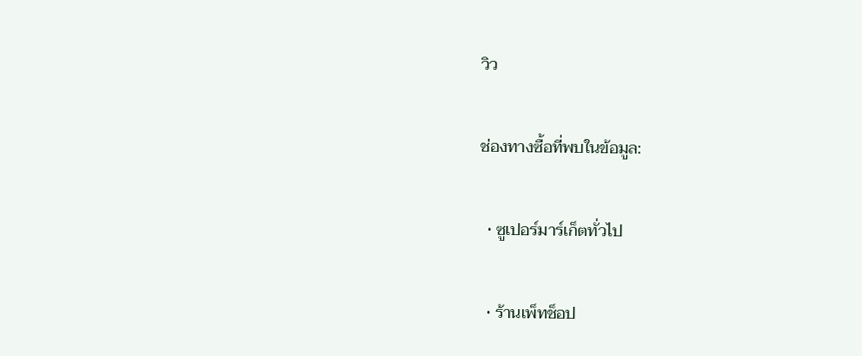วิว

ช่องทางซื้อที่พบในข้อมูล:

  • ซูเปอร์มาร์เก็ตทั่วไป

  • ร้านเพ็ทช็อป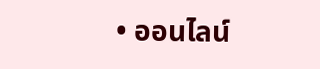• ออนไลน์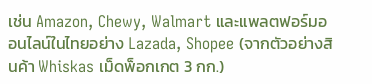เช่น Amazon, Chewy, Walmart และแพลตฟอร์มออนไลน์ในไทยอย่าง Lazada, Shopee (จากตัวอย่างสินค้า Whiskas เม็ดพ็อกเกต 3 กก.)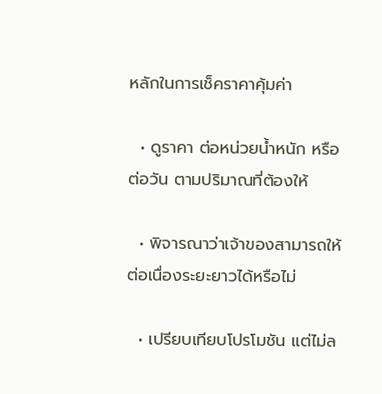หลักในการเช็คราคาคุ้มค่า

  • ดูราคา ต่อหน่วยน้ำหนัก หรือ ต่อวัน ตามปริมาณที่ต้องให้

  • พิจารณาว่าเจ้าของสามารถให้ต่อเนื่องระยะยาวได้หรือไม่

  • เปรียบเทียบโปรโมชัน แต่ไม่ล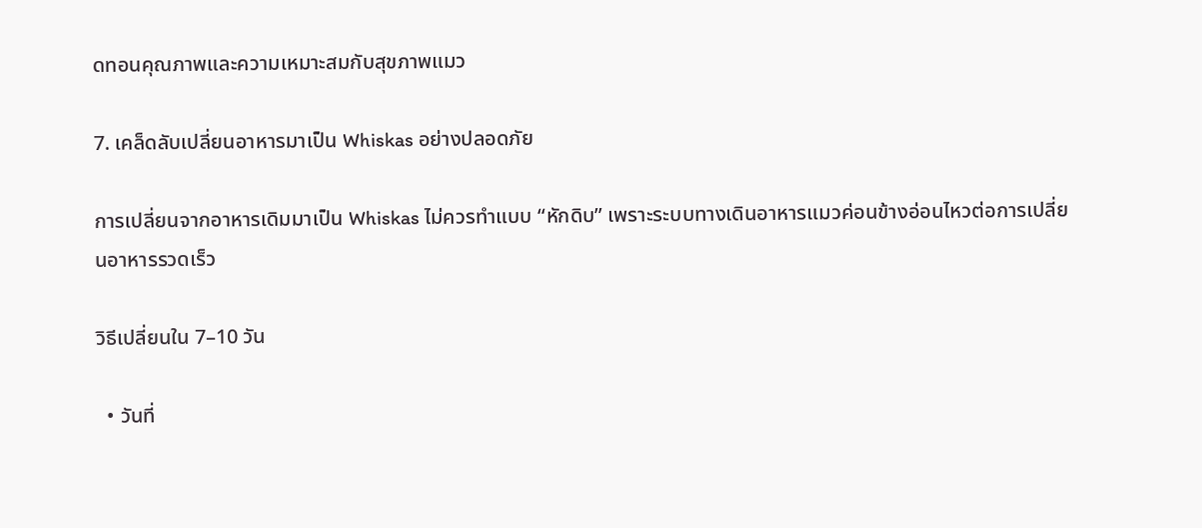ดทอนคุณภาพและความเหมาะสมกับสุขภาพแมว

7. เคล็ดลับเปลี่ยนอาหารมาเป็น Whiskas อย่างปลอดภัย

การเปลี่ยนจากอาหารเดิมมาเป็น Whiskas ไม่ควรทำแบบ “หักดิบ” เพราะระบบทางเดินอาหารแมวค่อนข้างอ่อนไหวต่อการเปลี่ยนอาหารรวดเร็ว

วิธีเปลี่ยนใน 7–10 วัน

  • วันที่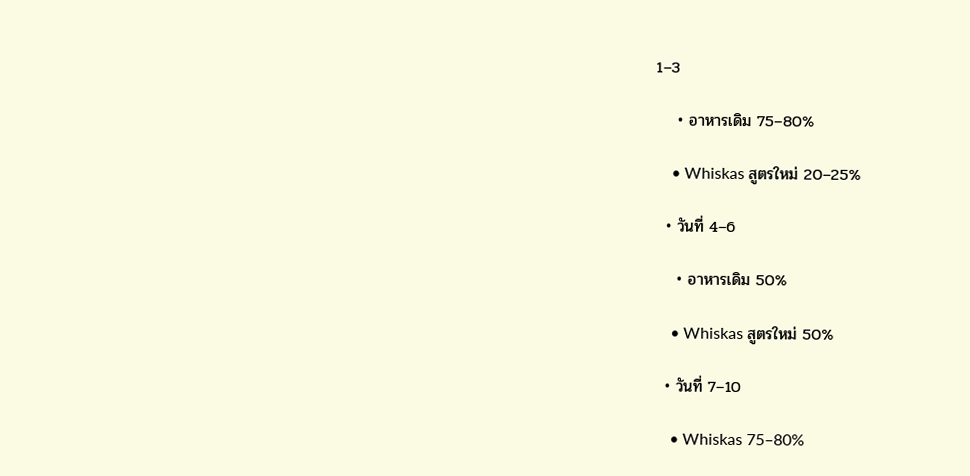1–3

    • อาหารเดิม 75–80%

    • Whiskas สูตรใหม่ 20–25%

  • วันที่ 4–6

    • อาหารเดิม 50%

    • Whiskas สูตรใหม่ 50%

  • วันที่ 7–10

    • Whiskas 75–80%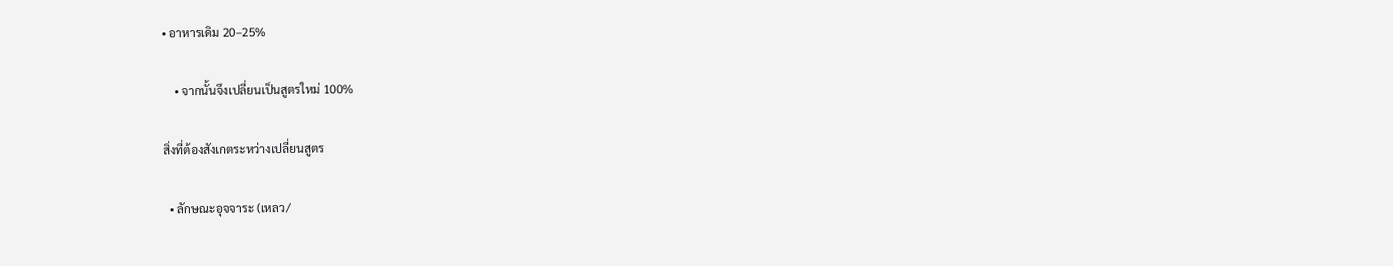• อาหารเดิม 20–25%

    • จากนั้นจึงเปลี่ยนเป็นสูตรใหม่ 100%

สิ่งที่ต้องสังเกตระหว่างเปลี่ยนสูตร

  • ลักษณะอุจจาระ (เหลว/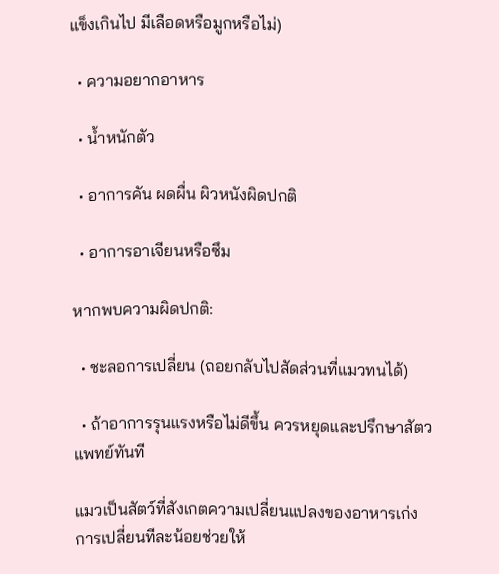แข็งเกินไป มีเลือดหรือมูกหรือไม่)

  • ความอยากอาหาร

  • น้ำหนักตัว

  • อาการคัน ผดผื่น ผิวหนังผิดปกติ

  • อาการอาเจียนหรือซึม

หากพบความผิดปกติ:

  • ชะลอการเปลี่ยน (ถอยกลับไปสัดส่วนที่แมวทนได้)

  • ถ้าอาการรุนแรงหรือไม่ดีขึ้น ควรหยุดและปรึกษาสัตวแพทย์ทันที

แมวเป็นสัตว์ที่สังเกตความเปลี่ยนแปลงของอาหารเก่ง การเปลี่ยนทีละน้อยช่วยให้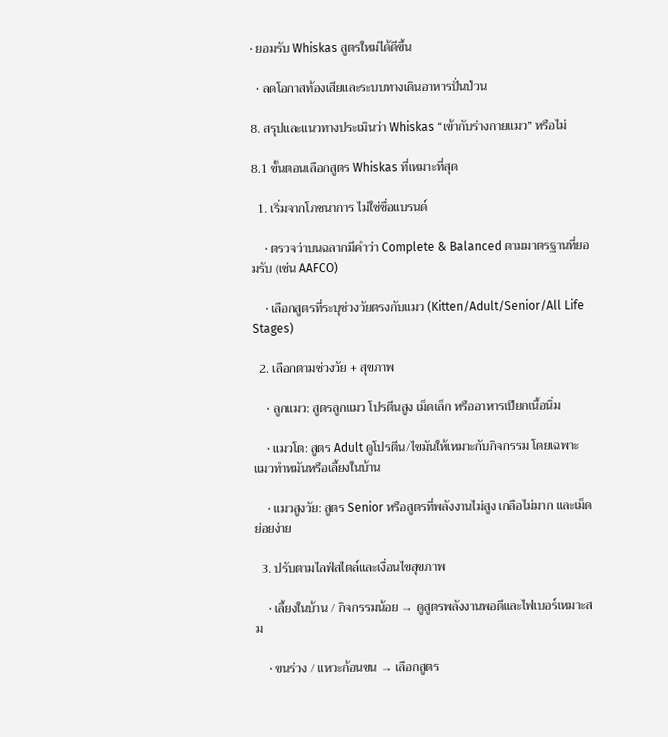• ยอมรับ Whiskas สูตรใหม่ได้ดีขึ้น

  • ลดโอกาสท้องเสียและระบบทางเดินอาหารปั่นป่วน

8. สรุปและแนวทางประเมินว่า Whiskas “เข้ากับร่างกายแมว” หรือไม่

8.1 ขั้นตอนเลือกสูตร Whiskas ที่เหมาะที่สุด

  1. เริ่มจากโภชนาการ ไม่ใช่ชื่อแบรนด์

    • ตรวจว่าบนฉลากมีคำว่า Complete & Balanced ตามมาตรฐานที่ยอมรับ (เช่น AAFCO)

    • เลือกสูตรที่ระบุช่วงวัยตรงกับแมว (Kitten/Adult/Senior/All Life Stages)

  2. เลือกตามช่วงวัย + สุขภาพ

    • ลูกแมว: สูตรลูกแมว โปรตีนสูง เม็ดเล็ก หรืออาหารเปียกเนื้อนิ่ม

    • แมวโต: สูตร Adult ดูโปรตีน/ไขมันให้เหมาะกับกิจกรรม โดยเฉพาะแมวทำหมันหรือเลี้ยงในบ้าน

    • แมวสูงวัย: สูตร Senior หรือสูตรที่พลังงานไม่สูง เกลือไม่มาก และเม็ดย่อยง่าย

  3. ปรับตามไลฟ์สไตล์และเงื่อนไขสุขภาพ

    • เลี้ยงในบ้าน / กิจกรรมน้อย → ดูสูตรพลังงานพอดีและไฟเบอร์เหมาะสม

    • ขนร่วง / แหวะก้อนขน → เลือกสูตร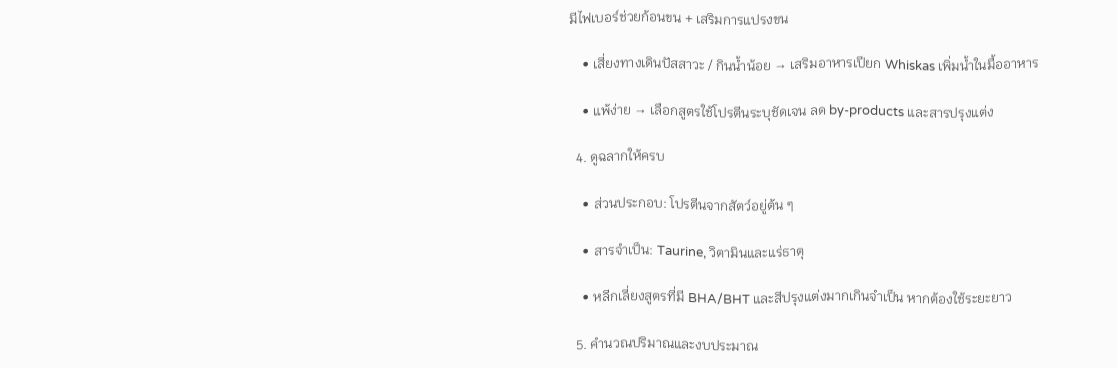มีไฟเบอร์ช่วยก้อนขน + เสริมการแปรงขน

    • เสี่ยงทางเดินปัสสาวะ / กินน้ำน้อย → เสริมอาหารเปียก Whiskas เพิ่มน้ำในมื้ออาหาร

    • แพ้ง่าย → เลือกสูตรใช้โปรตีนระบุชัดเจน ลด by-products และสารปรุงแต่ง

  4. ดูฉลากให้ครบ

    • ส่วนประกอบ: โปรตีนจากสัตว์อยู่ต้น ๆ

    • สารจำเป็น: Taurine, วิตามินและแร่ธาตุ

    • หลีกเลี่ยงสูตรที่มี BHA/BHT และสีปรุงแต่งมากเกินจำเป็น หากต้องใช้ระยะยาว

  5. คำนวณปริมาณและงบประมาณ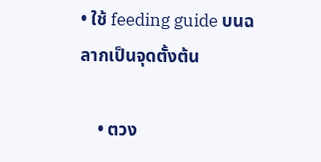• ใช้ feeding guide บนฉลากเป็นจุดตั้งต้น

    • ตวง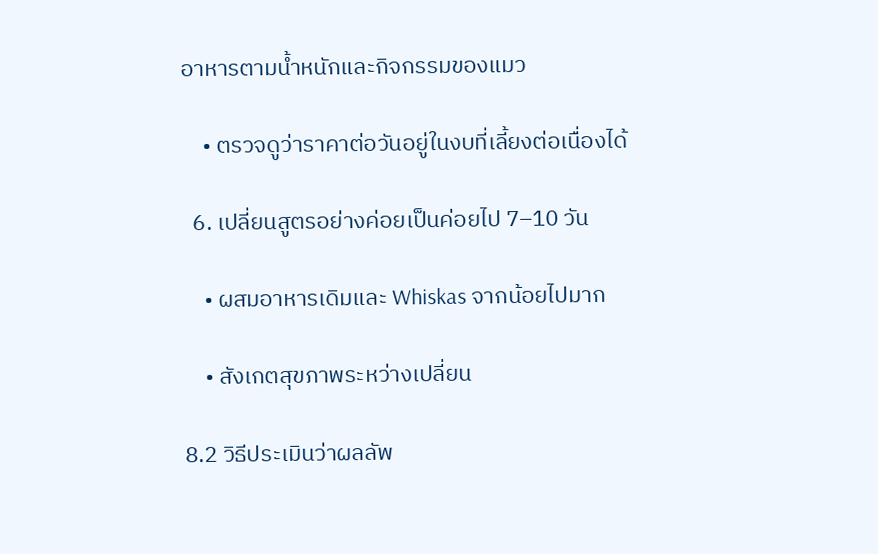อาหารตามน้ำหนักและกิจกรรมของแมว

    • ตรวจดูว่าราคาต่อวันอยู่ในงบที่เลี้ยงต่อเนื่องได้

  6. เปลี่ยนสูตรอย่างค่อยเป็นค่อยไป 7–10 วัน

    • ผสมอาหารเดิมและ Whiskas จากน้อยไปมาก

    • สังเกตสุขภาพระหว่างเปลี่ยน

8.2 วิธีประเมินว่าผลลัพ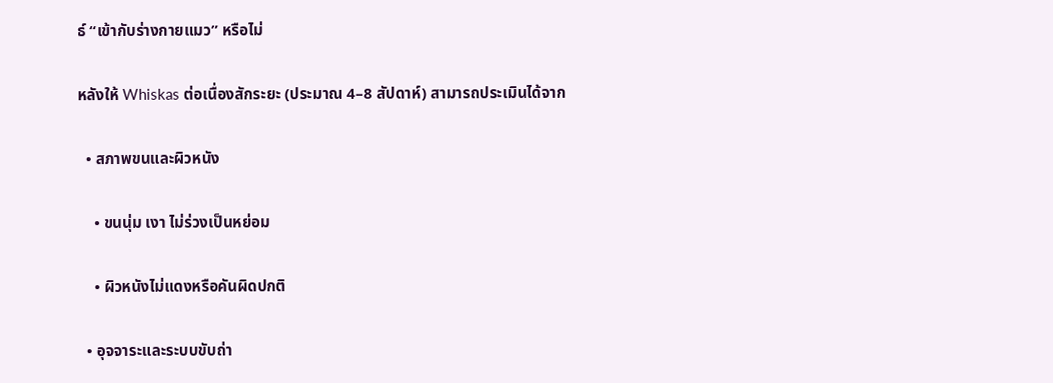ธ์ “เข้ากับร่างกายแมว” หรือไม่

หลังให้ Whiskas ต่อเนื่องสักระยะ (ประมาณ 4–8 สัปดาห์) สามารถประเมินได้จาก

  • สภาพขนและผิวหนัง

    • ขนนุ่ม เงา ไม่ร่วงเป็นหย่อม

    • ผิวหนังไม่แดงหรือคันผิดปกติ

  • อุจจาระและระบบขับถ่า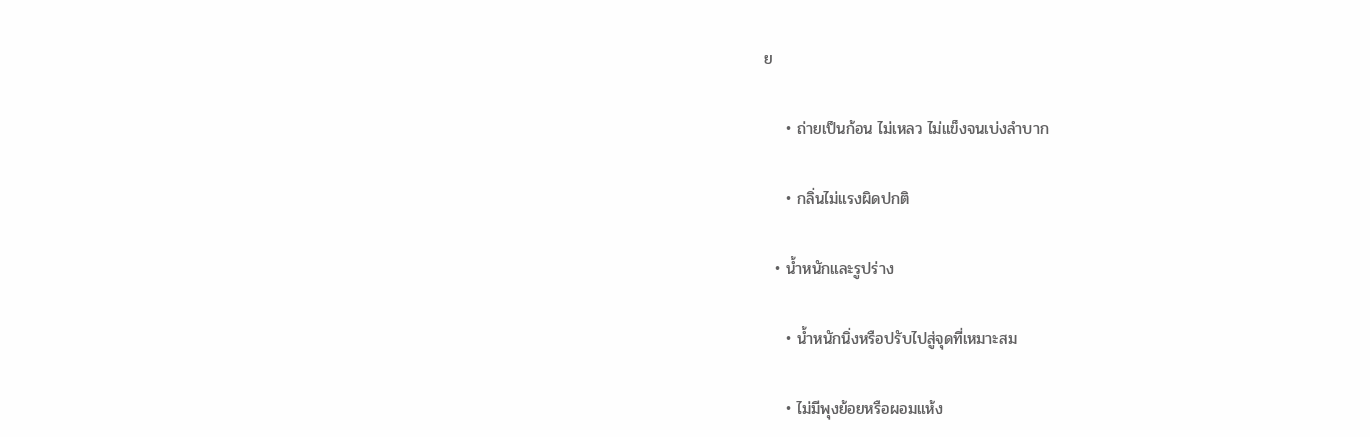ย

    • ถ่ายเป็นก้อน ไม่เหลว ไม่แข็งจนเบ่งลำบาก

    • กลิ่นไม่แรงผิดปกติ

  • น้ำหนักและรูปร่าง

    • น้ำหนักนิ่งหรือปรับไปสู่จุดที่เหมาะสม

    • ไม่มีพุงย้อยหรือผอมแห้ง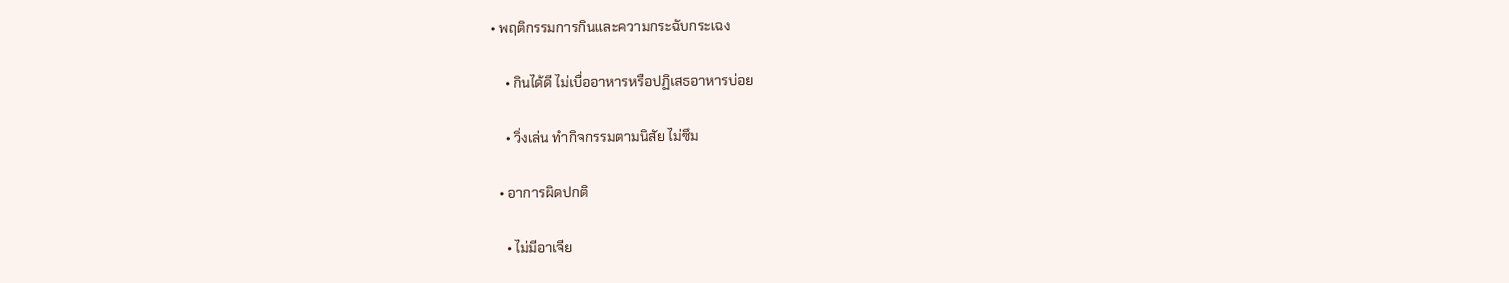• พฤติกรรมการกินและความกระฉับกระเฉง

    • กินได้ดี ไม่เบื่ออาหารหรือปฏิเสธอาหารบ่อย

    • วิ่งเล่น ทำกิจกรรมตามนิสัย ไม่ซึม

  • อาการผิดปกติ

    • ไม่มีอาเจีย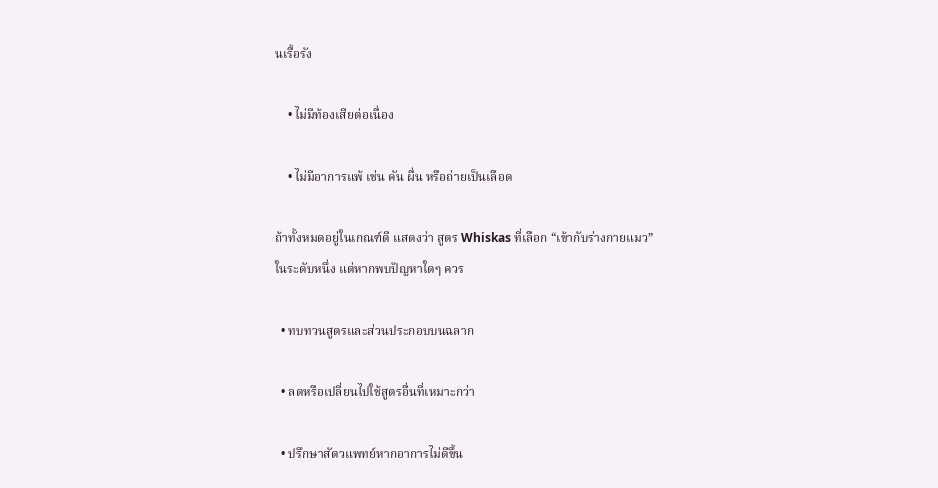นเรื้อรัง

    • ไม่มีท้องเสียต่อเนื่อง

    • ไม่มีอาการแพ้ เช่น คัน ผื่น หรือถ่ายเป็นเลือด

ถ้าทั้งหมดอยู่ในเกณฑ์ดี แสดงว่า สูตร Whiskas ที่เลือก “เข้ากับร่างกายแมว” ในระดับหนึ่ง แต่หากพบปัญหาใดๆ ควร

  • ทบทวนสูตรและส่วนประกอบบนฉลาก

  • ลดหรือเปลี่ยนไปใช้สูตรอื่นที่เหมาะกว่า

  • ปรึกษาสัตวแพทย์หากอาการไม่ดีขึ้น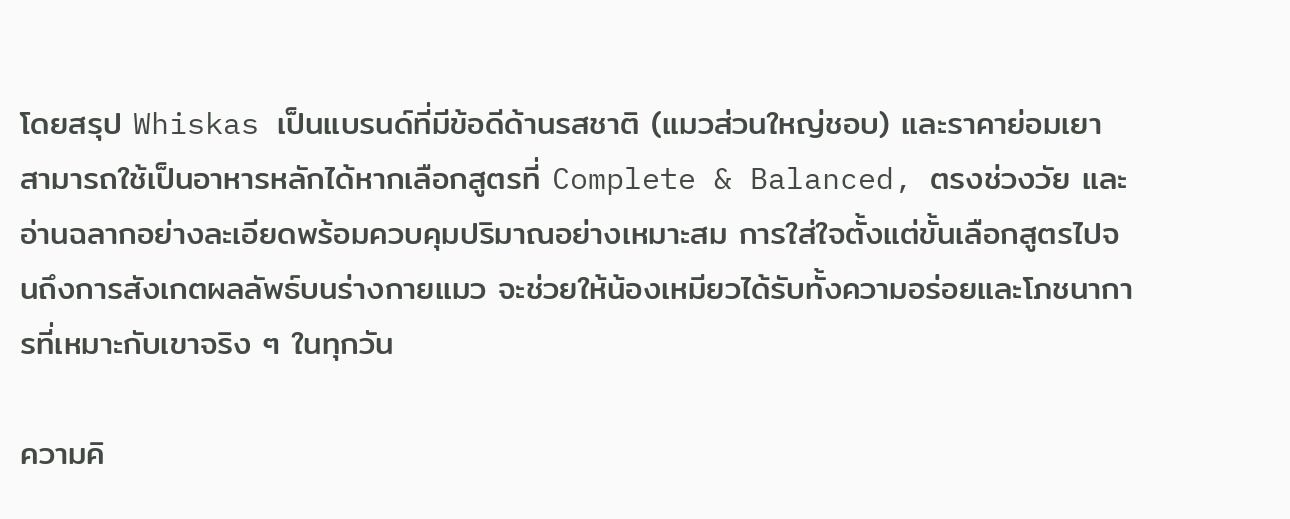โดยสรุป Whiskas เป็นแบรนด์ที่มีข้อดีด้านรสชาติ (แมวส่วนใหญ่ชอบ) และราคาย่อมเยา สามารถใช้เป็นอาหารหลักได้หากเลือกสูตรที่ Complete & Balanced, ตรงช่วงวัย และอ่านฉลากอย่างละเอียดพร้อมควบคุมปริมาณอย่างเหมาะสม การใส่ใจตั้งแต่ขั้นเลือกสูตรไปจนถึงการสังเกตผลลัพธ์บนร่างกายแมว จะช่วยให้น้องเหมียวได้รับทั้งความอร่อยและโภชนาการที่เหมาะกับเขาจริง ๆ ในทุกวัน

ความคิ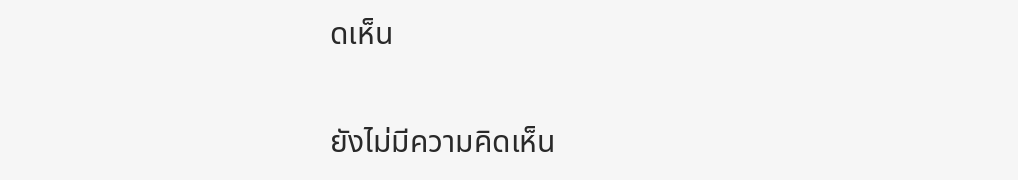ดเห็น

ยังไม่มีความคิดเห็น